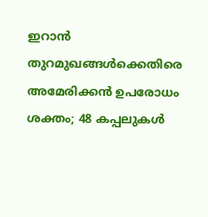ഇറാന്‍ തുറമുഖങ്ങള്‍ക്കെതിരെ അമേരിക്കന്‍ ഉപരോധം ശക്തം; 48 കപ്പലുകള്‍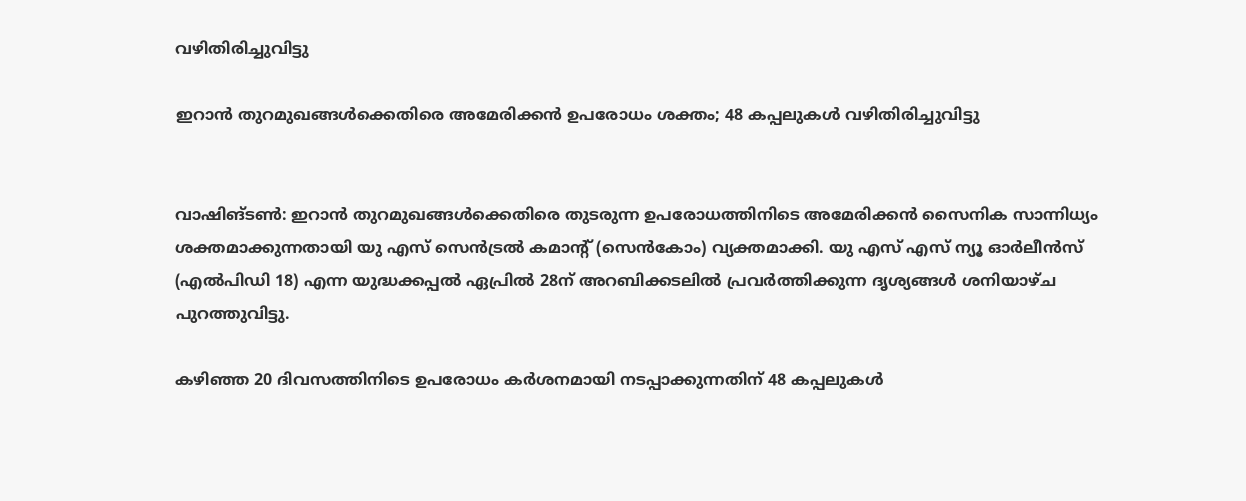വഴിതിരിച്ചുവിട്ടു

ഇറാന്‍ തുറമുഖങ്ങള്‍ക്കെതിരെ അമേരിക്കന്‍ ഉപരോധം ശക്തം; 48 കപ്പലുകള്‍ വഴിതിരിച്ചുവിട്ടു


വാഷിങ്ടണ്‍: ഇറാന്‍ തുറമുഖങ്ങള്‍ക്കെതിരെ തുടരുന്ന ഉപരോധത്തിനിടെ അമേരിക്കന്‍ സൈനിക സാന്നിധ്യം ശക്തമാക്കുന്നതായി യു എസ് സെന്‍ട്രല്‍ കമാന്റ് (സെന്‍കോം) വ്യക്തമാക്കി. യു എസ് എസ് ന്യൂ ഓര്‍ലീന്‍സ് (എല്‍പിഡി 18) എന്ന യുദ്ധക്കപ്പല്‍ ഏപ്രില്‍ 28ന് അറബിക്കടലില്‍ പ്രവര്‍ത്തിക്കുന്ന ദൃശ്യങ്ങള്‍ ശനിയാഴ്ച പുറത്തുവിട്ടു.

കഴിഞ്ഞ 20 ദിവസത്തിനിടെ ഉപരോധം കര്‍ശനമായി നടപ്പാക്കുന്നതിന് 48 കപ്പലുകള്‍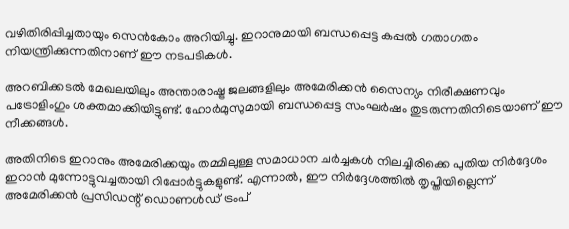വഴിതിരിപ്പിച്ചതായും സെന്‍കോം അറിയിച്ചു. ഇറാനുമായി ബന്ധപ്പെട്ട കപ്പല്‍ ഗതാഗതം നിയന്ത്രിക്കുന്നതിനാണ് ഈ നടപടികള്‍.

അറബിക്കടല്‍ മേഖലയിലും അന്താരാഷ്ട്ര ജലങ്ങളിലും അമേരിക്കന്‍ സൈന്യം നിരീക്ഷണവും പട്രോളിംഗും ശക്തമാക്കിയിട്ടുണ്ട്. ഹോര്‍മുസുമായി ബന്ധപ്പെട്ട സംഘര്‍ഷം തുടരുന്നതിനിടെയാണ് ഈ നീക്കങ്ങള്‍.

അതിനിടെ ഇറാനും അമേരിക്കയും തമ്മിലുള്ള സമാധാന ചര്‍ച്ചകള്‍ നിലച്ചിരിക്കെ പുതിയ നിര്‍ദ്ദേശം ഇറാന്‍ മുന്നോട്ടുവച്ചതായി റിപ്പോര്‍ട്ടുകളുണ്ട്. എന്നാല്‍, ഈ നിര്‍ദ്ദേശത്തില്‍ തൃപ്തിയില്ലെന്ന് അമേരിക്കന്‍ പ്രസിഡന്റ് ഡൊണള്‍ഡ് ട്രംപ്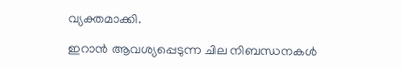വ്യക്തമാക്കി.

ഇറാന്‍ ആവശ്യപ്പെടുന്ന ചില നിബന്ധനകള്‍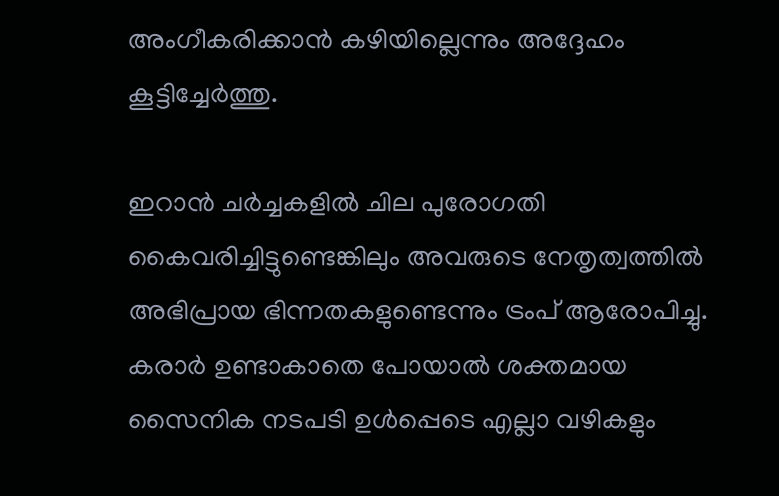അംഗീകരിക്കാന്‍ കഴിയില്ലെന്നും അദ്ദേഹം കൂട്ടിച്ചേര്‍ത്തു.

ഇറാന്‍ ചര്‍ച്ചകളില്‍ ചില പുരോഗതി കൈവരിച്ചിട്ടുണ്ടെങ്കിലും അവരുടെ നേതൃത്വത്തില്‍ അഭിപ്രായ ഭിന്നതകളുണ്ടെന്നും ട്രംപ് ആരോപിച്ചു. കരാര്‍ ഉണ്ടാകാതെ പോയാല്‍ ശക്തമായ സൈനിക നടപടി ഉള്‍പ്പെടെ എല്ലാ വഴികളും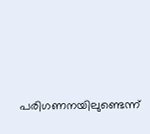പരിഗണനയിലുണ്ടെന്ന്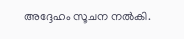അദ്ദേഹം സൂചന നല്‍കി.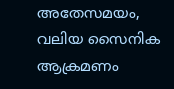അതേസമയം, വലിയ സൈനിക ആക്രമണം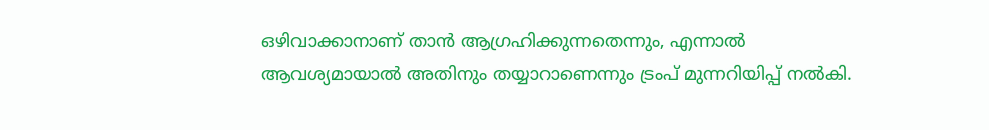ഒഴിവാക്കാനാണ് താന്‍ ആഗ്രഹിക്കുന്നതെന്നും, എന്നാല്‍ ആവശ്യമായാല്‍ അതിനും തയ്യാറാണെന്നും ട്രംപ് മുന്നറിയിപ്പ് നല്‍കി.